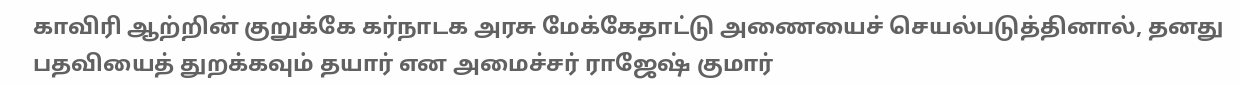காவிரி ஆற்றின் குறுக்கே கர்நாடக அரசு மேக்கேதாட்டு அணையைச் செயல்படுத்தினால், தனது பதவியைத் துறக்கவும் தயார் என அமைச்சர் ராஜேஷ் குமார்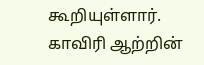கூறியுள்ளார்.
காவிரி ஆற்றின்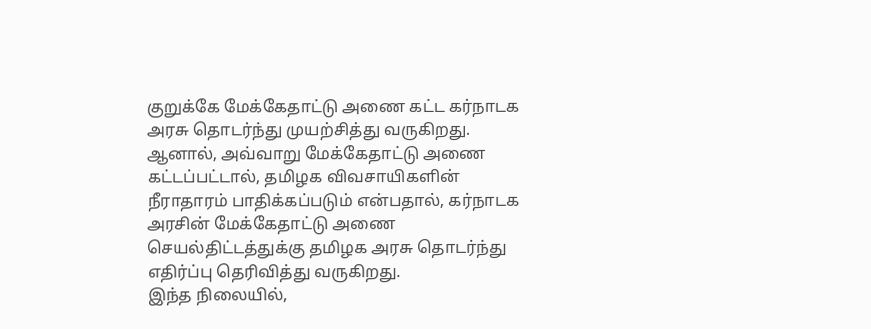குறுக்கே மேக்கேதாட்டு அணை கட்ட கர்நாடக அரசு தொடர்ந்து முயற்சித்து வருகிறது. ஆனால், அவ்வாறு மேக்கேதாட்டு அணை கட்டப்பட்டால், தமிழக விவசாயிகளின் நீராதாரம் பாதிக்கப்படும் என்பதால், கர்நாடக அரசின் மேக்கேதாட்டு அணை செயல்திட்டத்துக்கு தமிழக அரசு தொடர்ந்து எதிர்ப்பு தெரிவித்து வருகிறது.
இந்த நிலையில்,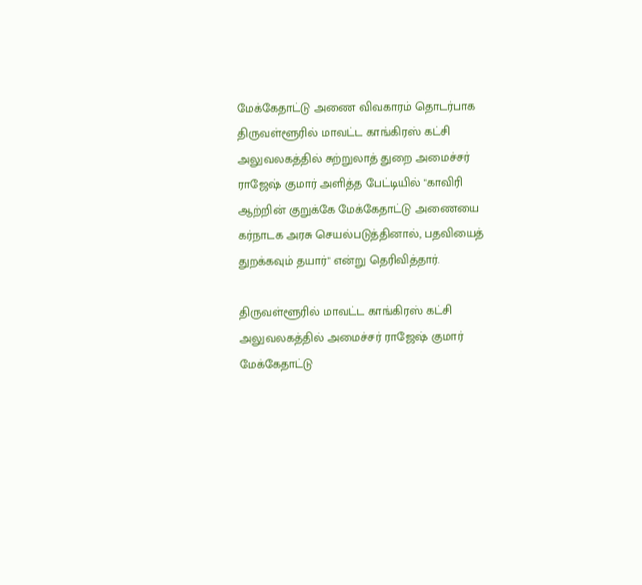மேக்கேதாட்டு அணை விவகாரம் தொடர்பாக திருவள்ளூரில் மாவட்ட காங்கிரஸ் கட்சி அலுவலகத்தில் சுற்றுலாத் துறை அமைச்சர் ராஜேஷ் குமார் அளித்த பேட்டியில் "காவிரி ஆற்றின் குறுக்கே மேக்கேதாட்டு அணையை கர்நாடக அரசு செயல்படுத்தினால், பதவியைத் துறக்கவும் தயார்" என்று தெரிவித்தார்.

திருவள்ளூரில் மாவட்ட காங்கிரஸ் கட்சி அலுவலகத்தில் அமைச்சர் ராஜேஷ் குமார்
மேக்கேதாட்டு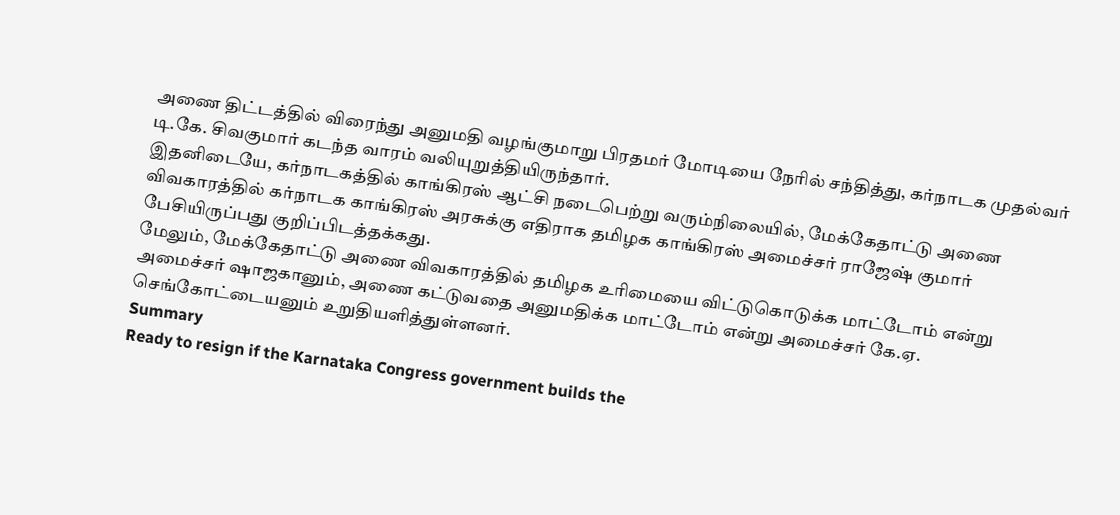அணை திட்டத்தில் விரைந்து அனுமதி வழங்குமாறு பிரதமர் மோடியை நேரில் சந்தித்து, கர்நாடக முதல்வர் டி.கே. சிவகுமார் கடந்த வாரம் வலியுறுத்தியிருந்தார்.
இதனிடையே, கர்நாடகத்தில் காங்கிரஸ் ஆட்சி நடைபெற்று வரும்நிலையில், மேக்கேதாட்டு அணை விவகாரத்தில் கர்நாடக காங்கிரஸ் அரசுக்கு எதிராக தமிழக காங்கிரஸ் அமைச்சர் ராஜேஷ் குமார் பேசியிருப்பது குறிப்பிடத்தக்கது.
மேலும், மேக்கேதாட்டு அணை விவகாரத்தில் தமிழக உரிமையை விட்டுகொடுக்க மாட்டோம் என்று அமைச்சர் ஷாஜகானும், அணை கட்டுவதை அனுமதிக்க மாட்டோம் என்று அமைச்சர் கே.ஏ. செங்கோட்டையனும் உறுதியளித்துள்ளனர்.
Summary
Ready to resign if the Karnataka Congress government builds the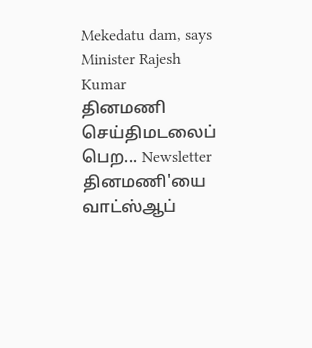Mekedatu dam, says Minister Rajesh Kumar
தினமணி செய்திமடலைப் பெற... Newsletter
தினமணி'யை வாட்ஸ்ஆப்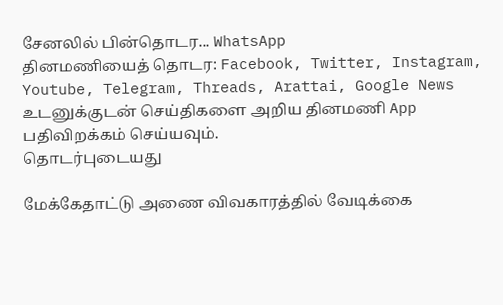சேனலில் பின்தொடர... WhatsApp
தினமணியைத் தொடர: Facebook, Twitter, Instagram, Youtube, Telegram, Threads, Arattai, Google News
உடனுக்குடன் செய்திகளை அறிய தினமணி App பதிவிறக்கம் செய்யவும்.
தொடர்புடையது

மேக்கேதாட்டு அணை விவகாரத்தில் வேடிக்கை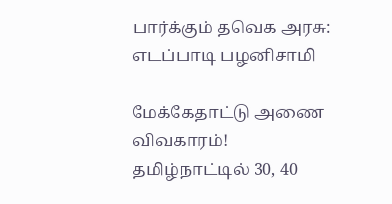பார்க்கும் தவெக அரசு: எடப்பாடி பழனிசாமி

மேக்கேதாட்டு அணை விவகாரம்! தமிழ்நாட்டில் 30, 40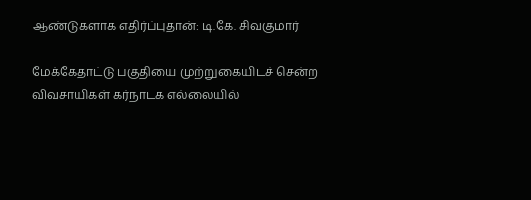ஆண்டுகளாக எதிர்ப்புதான்: டி.கே. சிவகுமார்

மேக்கேதாட்டு பகுதியை முற்றுகையிடச் சென்ற விவசாயிகள் கர்நாடக எல்லையில்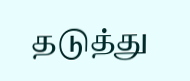தடுத்து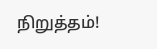நிறுத்தம்!